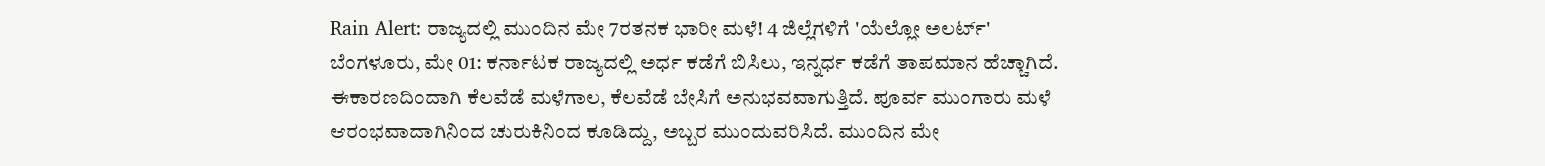Rain Alert: ರಾಜ್ಯದಲ್ಲಿ ಮುಂದಿನ ಮೇ 7ರತನಕ ಭಾರೀ ಮಳೆ! 4 ಜಿಲ್ಲೆಗಳಿಗೆ 'ಯೆಲ್ಲೋ ಅಲರ್ಟ್'
ಬೆಂಗಳೂರು, ಮೇ 01: ಕರ್ನಾಟಕ ರಾಜ್ಯದಲ್ಲಿ ಅರ್ಧ ಕಡೆಗೆ ಬಿಸಿಲು, ಇನ್ನರ್ಧ ಕಡೆಗೆ ತಾಪಮಾನ ಹೆಚ್ಚಾಗಿದೆ. ಈಕಾರಣದಿಂದಾಗಿ ಕೆಲವೆಡೆ ಮಳೆಗಾಲ, ಕೆಲವೆಡೆ ಬೇಸಿಗೆ ಅನುಭವವಾಗುತ್ತಿದೆ. ಪೂರ್ವ ಮುಂಗಾರು ಮಳೆ ಆರಂಭವಾದಾಗಿನಿಂದ ಚುರುಕಿನಿಂದ ಕೂಡಿದ್ದು, ಅಬ್ಬರ ಮುಂದುವರಿಸಿದೆ. ಮುಂದಿನ ಮೇ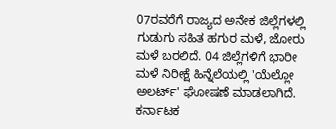07ರವರೆಗೆ ರಾಜ್ಯದ ಅನೇಕ ಜಿಲ್ಲೆಗಳಲ್ಲಿ ಗುಡುಗು ಸಹಿತ ಹಗುರ ಮಳೆ, ಜೋರು ಮಳೆ ಬರಲಿದೆ. 04 ಜಿಲ್ಲೆಗಳಿಗೆ ಭಾರೀ ಮಳೆ ನಿರೀಕ್ಷೆ ಹಿನ್ನೆಲೆಯಲ್ಲಿ 'ಯೆಲ್ಲೋ ಅಲರ್ಟ್' ಘೋಷಣೆ ಮಾಡಲಾಗಿದೆ.
ಕರ್ನಾಟಕ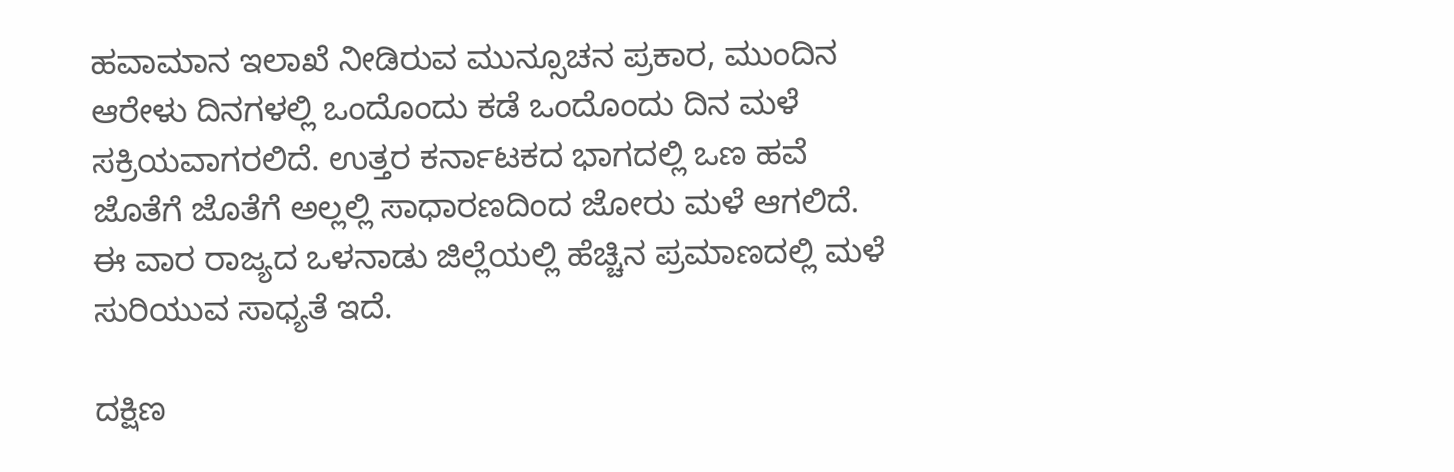ಹವಾಮಾನ ಇಲಾಖೆ ನೀಡಿರುವ ಮುನ್ಸೂಚನ ಪ್ರಕಾರ, ಮುಂದಿನ ಆರೇಳು ದಿನಗಳಲ್ಲಿ ಒಂದೊಂದು ಕಡೆ ಒಂದೊಂದು ದಿನ ಮಳೆ ಸಕ್ರಿಯವಾಗರಲಿದೆ. ಉತ್ತರ ಕರ್ನಾಟಕದ ಭಾಗದಲ್ಲಿ ಒಣ ಹವೆ ಜೊತೆಗೆ ಜೊತೆಗೆ ಅಲ್ಲಲ್ಲಿ ಸಾಧಾರಣದಿಂದ ಜೋರು ಮಳೆ ಆಗಲಿದೆ. ಈ ವಾರ ರಾಜ್ಯದ ಒಳನಾಡು ಜಿಲ್ಲೆಯಲ್ಲಿ ಹೆಚ್ಚಿನ ಪ್ರಮಾಣದಲ್ಲಿ ಮಳೆ ಸುರಿಯುವ ಸಾಧ್ಯತೆ ಇದೆ.

ದಕ್ಷಿಣ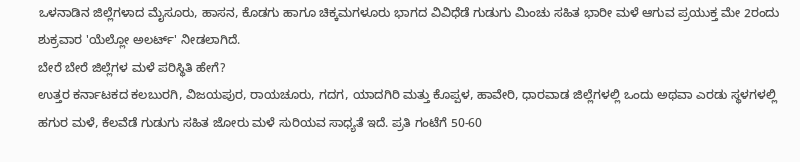ಒಳನಾಡಿನ ಜಿಲ್ಲೆಗಳಾದ ಮೈಸೂರು, ಹಾಸನ, ಕೊಡಗು ಹಾಗೂ ಚಿಕ್ಕಮಗಳೂರು ಭಾಗದ ವಿವಿಧೆಡೆ ಗುಡುಗು ಮಿಂಚು ಸಹಿತ ಭಾರೀ ಮಳೆ ಆಗುವ ಪ್ರಯುಕ್ತ ಮೇ 2ರಂದು ಶುಕ್ರವಾರ 'ಯೆಲ್ಲೋ ಅಲರ್ಟ್' ನೀಡಲಾಗಿದೆ.
ಬೇರೆ ಬೇರೆ ಜಿಲ್ಲೆಗಳ ಮಳೆ ಪರಿಸ್ಥಿತಿ ಹೇಗೆ?
ಉತ್ತರ ಕರ್ನಾಟಕದ ಕಲಬುರಗಿ, ವಿಜಯಪುರ, ರಾಯಚೂರು, ಗದಗ, ಯಾದಗಿರಿ ಮತ್ತು ಕೊಪ್ಪಳ, ಹಾವೇರಿ, ಧಾರವಾಡ ಜಿಲ್ಲೆಗಳಲ್ಲಿ ಒಂದು ಅಥವಾ ಎರಡು ಸ್ಥಳಗಳಲ್ಲಿ ಹಗುರ ಮಳೆ, ಕೆಲವೆಡೆ ಗುಡುಗು ಸಹಿತ ಜೋರು ಮಳೆ ಸುರಿಯವ ಸಾಧ್ಯತೆ ಇದೆ. ಪ್ರತಿ ಗಂಟೆಗೆ 50-60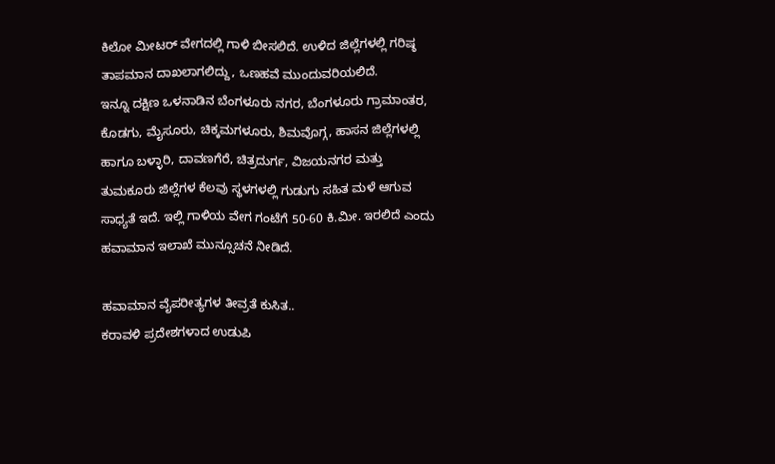ಕಿಲೋ ಮೀಟರ್ ವೇಗದಲ್ಲಿ ಗಾಳಿ ಬೀಸಲಿದೆ. ಉಳಿದ ಜಿಲ್ಲೆಗಳಲ್ಲಿ ಗರಿಷ್ಠ ತಾಪಮಾನ ದಾಖಲಾಗಲಿದ್ದು, ಒಣಹವೆ ಮುಂದುವರಿಯಲಿದೆ.
ಇನ್ನೂ ದಕ್ಷಿಣ ಒಳನಾಡಿನ ಬೆಂಗಳೂರು ನಗರ, ಬೆಂಗಳೂರು ಗ್ರಾಮಾಂತರ, ಕೊಡಗು, ಮೈಸೂರು, ಚಿಕ್ಕಮಗಳೂರು, ಶಿಮವೊಗ್ಗ, ಹಾಸನ ಜಿಲ್ಲೆಗಳಲ್ಲಿ ಹಾಗೂ ಬಳ್ಳಾರಿ, ದಾವಣಗೆರೆ, ಚಿತ್ರದುರ್ಗ, ವಿಜಯನಗರ ಮತ್ತು ತುಮಕೂರು ಜಿಲ್ಲೆಗಳ ಕೆಲವು ಸ್ಥಳಗಳಲ್ಲಿ ಗುಡುಗು ಸಹಿತ ಮಳೆ ಆಗುವ ಸಾಧ್ಯತೆ ಇದೆ. ಇಲ್ಲಿ ಗಾಳಿಯ ವೇಗ ಗಂಟೆಗೆ 50-60 ಕಿ.ಮೀ. ಇರಲಿದೆ ಎಂದು ಹವಾಮಾನ ಇಲಾಖೆ ಮುನ್ಸೂಚನೆ ನೀಡಿದೆ.

ಹವಾಮಾನ ವೈಪರೀತ್ಯಗಳ ತೀವ್ರತೆ ಕುಸಿತ..
ಕರಾವಳಿ ಪ್ರದೇಶಗಳಾದ ಉಡುಪಿ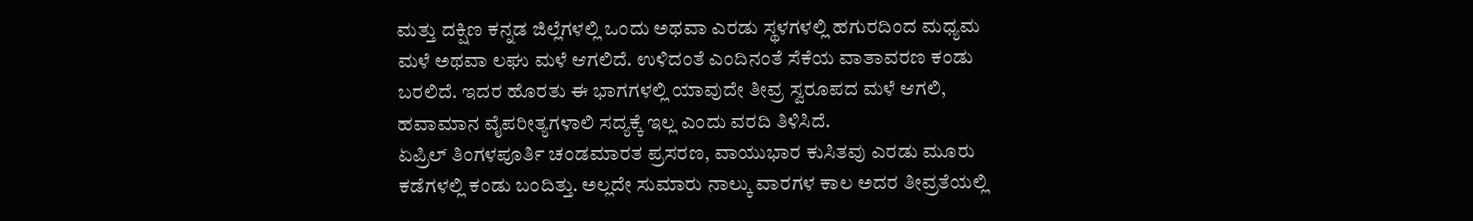ಮತ್ತು ದಕ್ಷಿಣ ಕನ್ನಡ ಜಿಲ್ಲೆಗಳಲ್ಲಿ ಒಂದು ಅಥವಾ ಎರಡು ಸ್ಥಳಗಳಲ್ಲಿ ಹಗುರದಿಂದ ಮಧ್ಯಮ ಮಳೆ ಅಥವಾ ಲಘು ಮಳೆ ಆಗಲಿದೆ. ಉಳಿದಂತೆ ಎಂದಿನಂತೆ ಸೆಕೆಯ ವಾತಾವರಣ ಕಂಡು ಬರಲಿದೆ. ಇದರ ಹೊರತು ಈ ಭಾಗಗಳಲ್ಲಿ ಯಾವುದೇ ತೀವ್ರ ಸ್ವರೂಪದ ಮಳೆ ಆಗಲಿ, ಹವಾಮಾನ ವೈಪರೀತ್ಯಗಳಾಲಿ ಸದ್ಯಕ್ಕೆ ಇಲ್ಲ ಎಂದು ವರದಿ ತಿಳಿಸಿದೆ.
ಏಪ್ರಿಲ್ ತಿಂಗಳಪೂರ್ತಿ ಚಂಡಮಾರತ ಪ್ರಸರಣ, ವಾಯುಭಾರ ಕುಸಿತವು ಎರಡು ಮೂರು ಕಡೆಗಳಲ್ಲಿ ಕಂಡು ಬಂದಿತ್ತು. ಅಲ್ಲದೇ ಸುಮಾರು ನಾಲ್ಕು ವಾರಗಳ ಕಾಲ ಅದರ ತೀವ್ರತೆಯಲ್ಲಿ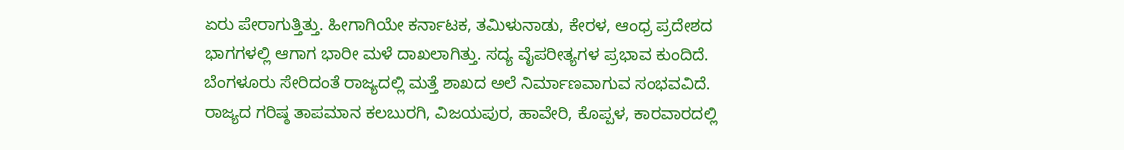ಏರು ಪೇರಾಗುತ್ತಿತ್ತು. ಹೀಗಾಗಿಯೇ ಕರ್ನಾಟಕ, ತಮಿಳುನಾಡು, ಕೇರಳ, ಆಂಧ್ರ ಪ್ರದೇಶದ ಭಾಗಗಳಲ್ಲಿ ಆಗಾಗ ಭಾರೀ ಮಳೆ ದಾಖಲಾಗಿತ್ತು. ಸದ್ಯ ವೈಪರೀತ್ಯಗಳ ಪ್ರಭಾವ ಕುಂದಿದೆ. ಬೆಂಗಳೂರು ಸೇರಿದಂತೆ ರಾಜ್ಯದಲ್ಲಿ ಮತ್ತೆ ಶಾಖದ ಅಲೆ ನಿರ್ಮಾಣವಾಗುವ ಸಂಭವವಿದೆ.
ರಾಜ್ಯದ ಗರಿಷ್ಠ ತಾಪಮಾನ ಕಲಬುರಗಿ, ವಿಜಯಪುರ, ಹಾವೇರಿ, ಕೊಪ್ಪಳ, ಕಾರವಾರದಲ್ಲಿ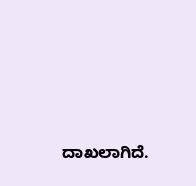ದಾಖಲಾಗಿದೆ.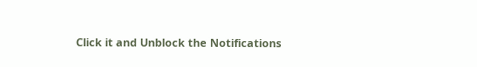Click it and Unblock the Notifications